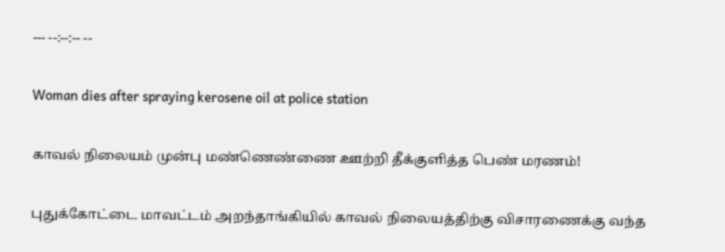--- --:--:-- --

Woman dies after spraying kerosene oil at police station

காவல் நிலையம் முன்பு மண்ணெண்ணை ஊற்றி தீக்குளித்த பெண் மரணம்!

புதுக்கோட்டை மாவட்டம் அறந்தாங்கியில் காவல் நிலையத்திற்கு விசாரணைக்கு வந்த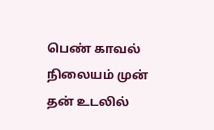பெண் காவல் நிலையம் முன் தன் உடலில்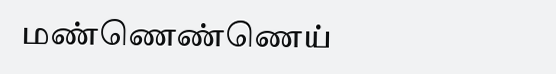மண்ணெண்ணெய்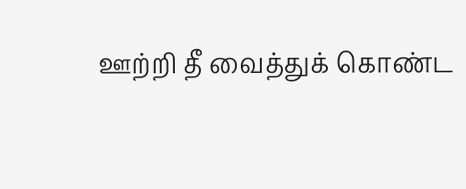ஊற்றி தீ வைத்துக் கொண்ட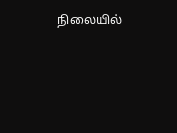நிலையில்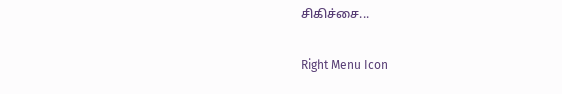சிகிச்சை...

Right Menu Icon